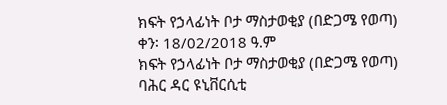ክፍት የኃላፊነት ቦታ ማስታወቂያ (በድጋሜ የወጣ)
ቀን፡ 18/02/2018 ዓ.ም
ክፍት የኃላፊነት ቦታ ማስታወቂያ (በድጋሜ የወጣ)
ባሕር ዳር ዩኒቨርሲቲ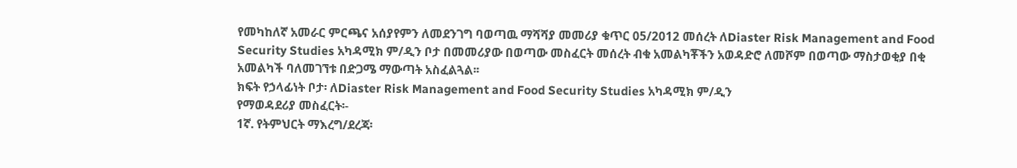የመካከለኛ አመራር ምርጫና አሰያየምን ለመደንገግ ባወጣዉ ማሻሻያ መመሪያ ቁጥር 05/2012 መሰረት ለDiaster Risk Management and Food Security Studies አካዳሚክ ም/ዲን ቦታ በመመሪያው በወጣው መስፈርት መሰረት ብቁ አመልካቾችን አወዳድሮ ለመሾም በወጣው ማስታወቂያ በቂ አመልካች ባለመገኘቱ በድጋሜ ማውጣት አስፈልጓል፡፡
ክፍት የኃላፊነት ቦታ፡ ለDiaster Risk Management and Food Security Studies አካዳሚክ ም/ዲን
የማወዳደሪያ መስፈርት፡-
1ኛ. የትምህርት ማእረግ/ደረጃ፡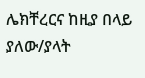ሌክቸረርና ከዚያ በላይ ያለው/ያላት